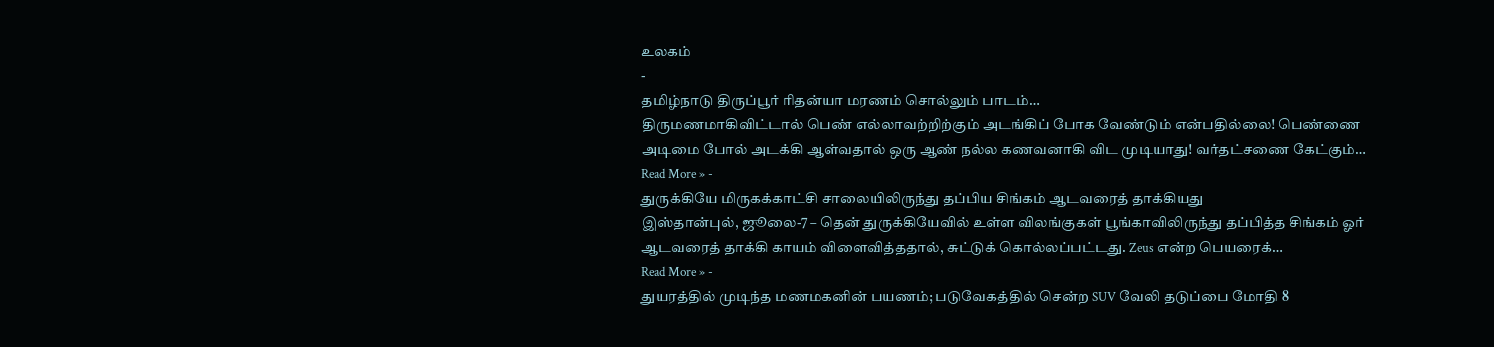உலகம்
-
தமிழ்நாடு திருப்பூர் ரிதன்யா மரணம் சொல்லும் பாடம்…
திருமணமாகிவிட்டால் பெண் எல்லாவற்றிற்கும் அடங்கிப் போக வேண்டும் என்பதில்லை! பெண்ணை அடிமை போல் அடக்கி ஆள்வதால் ஒரு ஆண் நல்ல கணவனாகி விட முடியாது! வர்தட்சணை கேட்கும்…
Read More » -
துருக்கியே மிருகக்காட்சி சாலையிலிருந்து தப்பிய சிங்கம் ஆடவரைத் தாக்கியது
இஸ்தான்புல், ஜூலை-7 – தென் துருக்கியேவில் உள்ள விலங்குகள் பூங்காவிலிருந்து தப்பித்த சிங்கம் ஓர் ஆடவரைத் தாக்கி காயம் விளைவித்ததால், சுட்டுக் கொல்லப்பட்டது. Zeus என்ற பெயரைக்…
Read More » -
துயரத்தில் முடிந்த மணமகனின் பயணம்; படுவேகத்தில் சென்ற SUV வேலி தடுப்பை மோதி 8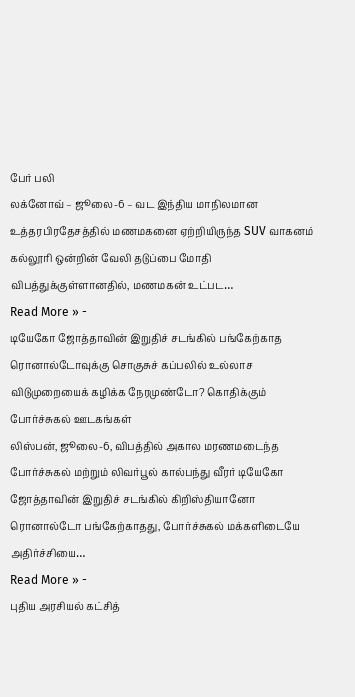பேர் பலி
லக்னோவ் – ஜூலை-6 – வட இந்திய மாநிலமான உத்தரபிரதேசத்தில் மணமகனை ஏற்றியிருந்த SUV வாகனம் கல்லூரி ஒன்றின் வேலி தடுப்பை மோதி விபத்துக்குள்ளானதில், மணமகன் உட்பட…
Read More » -
டியேகோ ஜோத்தாவின் இறுதிச் சடங்கில் பங்கேற்காத ரொனால்டோவுக்கு சொகுசுச் கப்பலில் உல்லாச விடுமுறையைக் கழிக்க நேரமுண்டோ? கொதிக்கும் போர்ச்சுகல் ஊடகங்கள்
லிஸ்பன், ஜூலை-6, விபத்தில் அகால மரணமடைந்த போர்ச்சுகல் மற்றும் லிவர்பூல் கால்பந்து வீரர் டியேகோ ஜோத்தாவின் இறுதிச் சடங்கில் கிறிஸ்தியானோ ரொனால்டோ பங்கேற்காதது, போர்ச்சுகல் மக்களிடையே அதிர்ச்சியை…
Read More » -
புதிய அரசியல் கட்சித்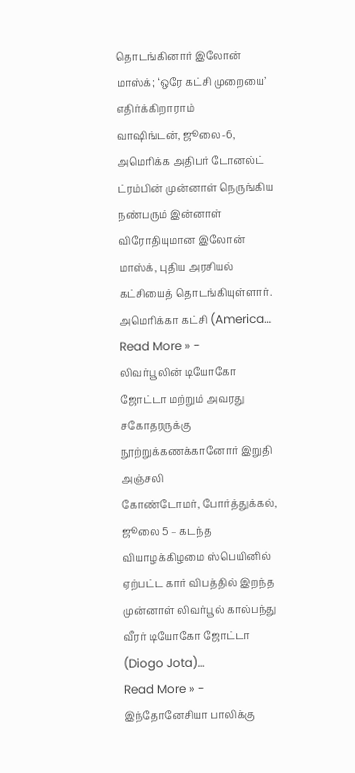தொடங்கினார் இலோன் மாஸ்க்; ‘ஒரே கட்சி முறையை’ எதிர்க்கிறாராம்
வாஷிங்டன், ஜூலை-6, அமெரிக்க அதிபர் டோனல்ட் ட்ரம்பின் முன்னாள் நெருங்கிய நண்பரும் இன்னாள் விரோதியுமான இலோன் மாஸ்க், புதிய அரசியல் கட்சியைத் தொடங்கியுள்ளார். அமெரிக்கா கட்சி (America…
Read More » -
லிவர்பூலின் டியோகோ ஜோட்டா மற்றும் அவரது சகோதரருக்கு நூற்றுக்கணக்கானோர் இறுதி அஞ்சலி
கோண்டோமர், போர்த்துக்கல், ஜூலை 5 – கடந்த வியாழக்கிழமை ஸ்பெயினில் ஏற்பட்ட கார் விபத்தில் இறந்த முன்னாள் லிவர்பூல் கால்பந்து வீரர் டியோகோ ஜோட்டா (Diogo Jota)…
Read More » -
இந்தோனேசியா பாலிக்கு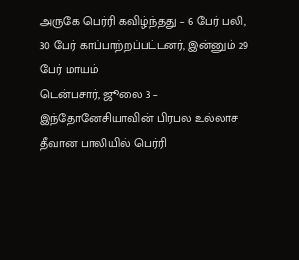அருகே பெர்ரி கவிழ்ந்தது – 6 பேர் பலி, 30 பேர் காப்பாற்றப்பட்டனர், இன்னும் 29 பேர் மாயம்
டென்பசார், ஜூலை 3 – இந்தோனேசியாவின் பிரபல உல்லாச தீவான பாலியில் பெர்ரி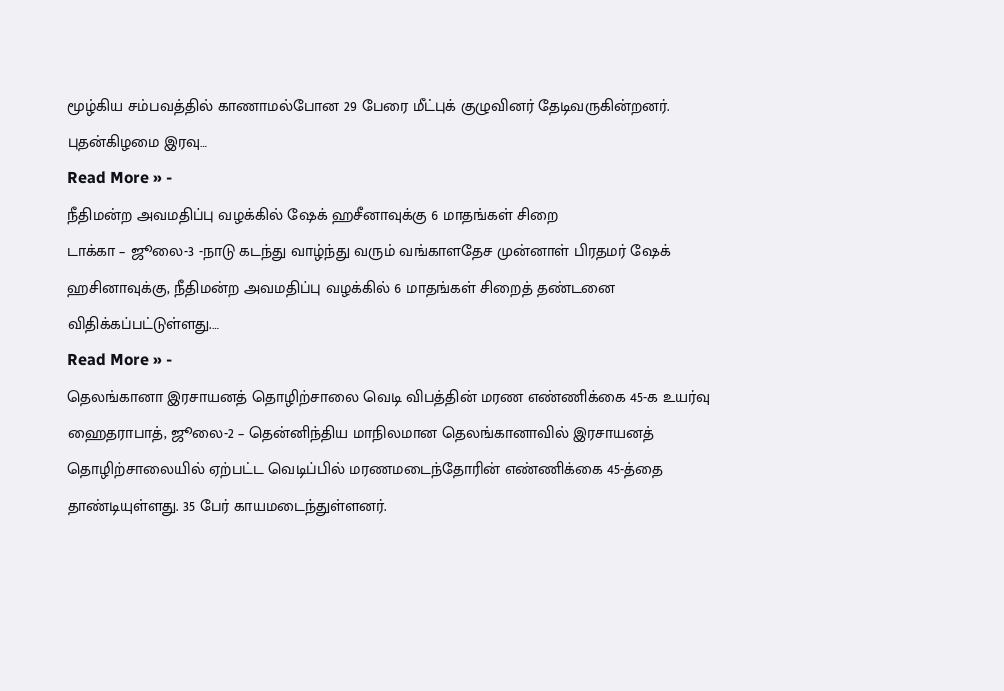மூழ்கிய சம்பவத்தில் காணாமல்போன 29 பேரை மீட்புக் குழுவினர் தேடிவருகின்றனர். புதன்கிழமை இரவு…
Read More » -
நீதிமன்ற அவமதிப்பு வழக்கில் ஷேக் ஹசீனாவுக்கு 6 மாதங்கள் சிறை
டாக்கா – ஜூலை-3 -நாடு கடந்து வாழ்ந்து வரும் வங்காளதேச முன்னாள் பிரதமர் ஷேக் ஹசினாவுக்கு, நீதிமன்ற அவமதிப்பு வழக்கில் 6 மாதங்கள் சிறைத் தண்டனை விதிக்கப்பட்டுள்ளது.…
Read More » -
தெலங்கானா இரசாயனத் தொழிற்சாலை வெடி விபத்தின் மரண எண்ணிக்கை 45-க உயர்வு
ஹைதராபாத், ஜூலை-2 – தென்னிந்திய மாநிலமான தெலங்கானாவில் இரசாயனத் தொழிற்சாலையில் ஏற்பட்ட வெடிப்பில் மரணமடைந்தோரின் எண்ணிக்கை 45-த்தை தாண்டியுள்ளது. 35 பேர் காயமடைந்துள்ளனர்.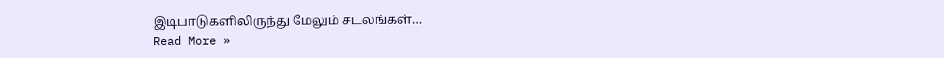இடிபாடுகளிலிருந்து மேலும் சடலங்கள்…
Read More »